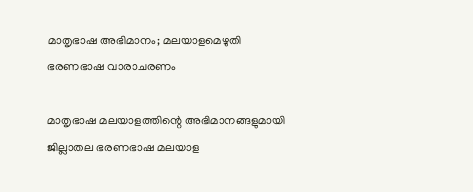മാതൃഭാഷ അഭിമാനം; മലയാളമെഴുതി ഭരണഭാഷ വാരാചരണം

മാതൃഭാഷ മലയാളത്തിന്റെ അഭിമാനങ്ങളുമായി ജില്ലാതല ഭരണഭാഷ മലയാള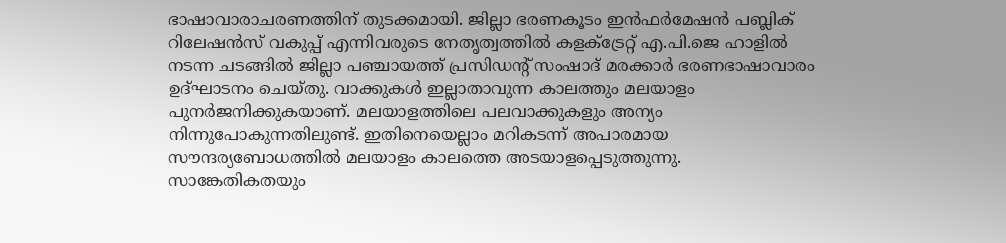ഭാഷാവാരാചരണത്തിന് തുടക്കമായി. ജില്ലാ ഭരണകൂടം ഇന്‍ഫര്‍മേഷന്‍ പബ്ലിക് റിലേഷന്‍സ് വകുപ്പ് എന്നിവരുടെ നേതൃത്വത്തില്‍ കളക്ട്രേറ്റ് എ.പി.ജെ ഹാളില്‍ നടന്ന ചടങ്ങില്‍ ജില്ലാ പഞ്ചായത്ത് പ്രസിഡന്റ് സംഷാദ് മരക്കാര്‍ ഭരണഭാഷാവാരം ഉദ്ഘാടനം ചെയ്തു. വാക്കുകള്‍ ഇല്ലാതാവുന്ന കാലത്തും മലയാളം പുനര്‍ജനിക്കുകയാണ്. മലയാളത്തിലെ പലവാക്കുകളും അന്യം നിന്നുപോകുന്നതിലുണ്ട്. ഇതിനെയെല്ലാം മറികടന്ന് അപാരമായ സൗന്ദര്യബോധത്തില്‍ മലയാളം കാലത്തെ അടയാളപ്പെടുത്തുന്നു. സാങ്കേതികതയും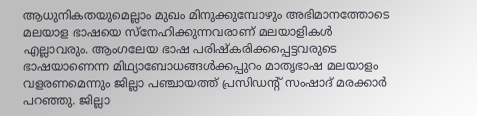ആധുനികതയുമെല്ലാം മുഖം മിനുക്കുമ്പോഴും അഭിമാനത്തോടെ മലയാള ഭാഷയെ സ്നേഹിക്കുന്നവരാണ് മലയാളികള്‍ എല്ലാവരും. ആംഗലേയ ഭാഷ പരിഷ്‌കരിക്കപ്പെട്ടവരുടെ ഭാഷയാണെന്ന മിഥ്യാബോധങ്ങള്‍ക്കപ്പുറം മാതൃഭാഷ മലയാളം വളരണമെന്നും ജില്ലാ പഞ്ചായത്ത് പ്രസിഡന്റ് സംഷാദ് മരക്കാര്‍ പറഞ്ഞു. ജില്ലാ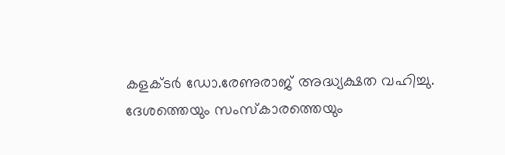കളക്ടര്‍ ഡോ.രേണുരാജ് അദ്ധ്യക്ഷത വഹിച്ചു. ദേശത്തെയും സംസ്‌കാരത്തെയും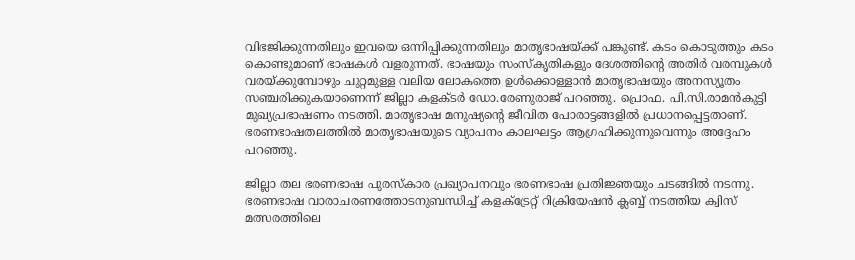വിഭജിക്കുന്നതിലും ഇവയെ ഒന്നിപ്പിക്കുന്നതിലും മാതൃഭാഷയ്ക്ക് പങ്കുണ്ട്. കടം കൊടുത്തും കടം കൊണ്ടുമാണ് ഭാഷകള്‍ വളരുന്നത്. ഭാഷയും സംസ്‌കൃതികളും ദേശത്തിന്റെ അതിര്‍ വരമ്പുകള്‍ വരയ്ക്കുമ്പോഴും ചുറ്റമുള്ള വലിയ ലോകത്തെ ഉള്‍ക്കൊള്ളാന്‍ മാതൃഭാഷയും അനസ്യൂതം സഞ്ചരിക്കുകയാണെന്ന് ജില്ലാ കളക്ടര്‍ ഡോ.രേണുരാജ് പറഞ്ഞു. പ്രൊഫ. പി.സി.രാമന്‍കുട്ടി മുഖ്യപ്രഭാഷണം നടത്തി. മാതൃഭാഷ മനുഷ്യന്റെ ജീവിത പോരാട്ടങ്ങളില്‍ പ്രധാനപ്പെട്ടതാണ്. ഭരണഭാഷതലത്തില്‍ മാതൃഭാഷയുടെ വ്യാപനം കാലഘട്ടം ആഗ്രഹിക്കുന്നുവെന്നും അദ്ദേഹം പറഞ്ഞു.

ജില്ലാ തല ഭരണഭാഷ പുരസ്‌കാര പ്രഖ്യാപനവും ഭരണഭാഷ പ്രതിജ്ഞയും ചടങ്ങില്‍ നടന്നു. ഭരണഭാഷ വാരാചരണത്തോടനുബന്ധിച്ച് കളക്ട്രേറ്റ് റിക്രിയേഷന്‍ ക്ലബ്ബ് നടത്തിയ ക്വിസ് മത്സരത്തിലെ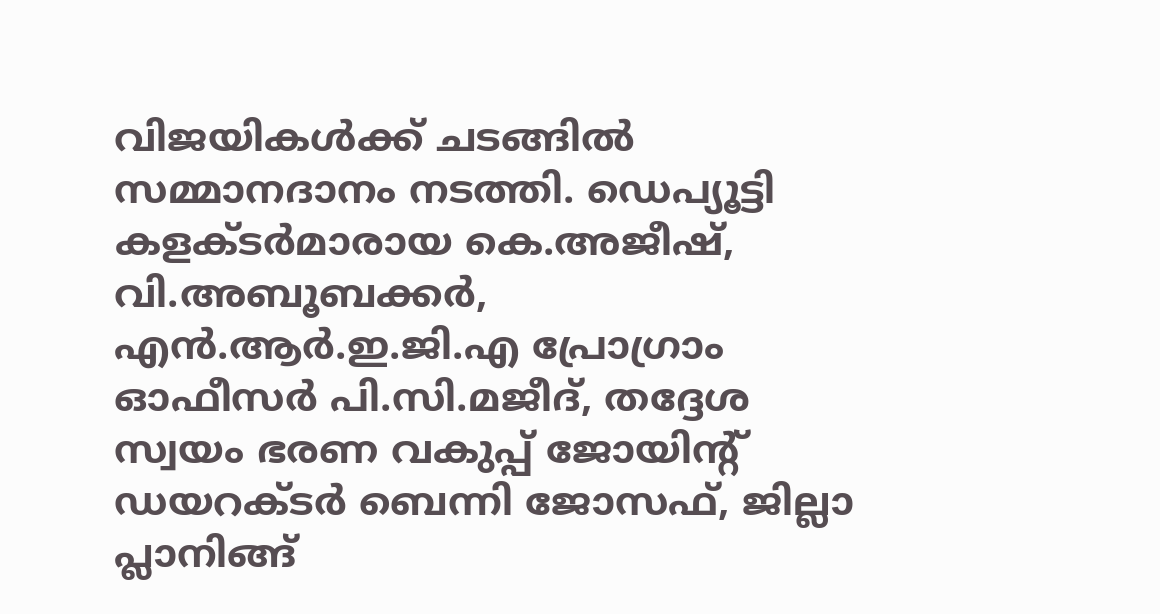വിജയികള്‍ക്ക് ചടങ്ങില്‍ സമ്മാനദാനം നടത്തി. ഡെപ്യൂട്ടി കളക്ടര്‍മാരായ കെ.അജീഷ്, വി.അബൂബക്കര്‍, എന്‍.ആര്‍.ഇ.ജി.എ പ്രോഗ്രാം ഓഫീസര്‍ പി.സി.മജീദ്, തദ്ദേശ സ്വയം ഭരണ വകുപ്പ് ജോയിന്റ് ഡയറക്ടര്‍ ബെന്നി ജോസഫ്, ജില്ലാ പ്ലാനിങ്ങ്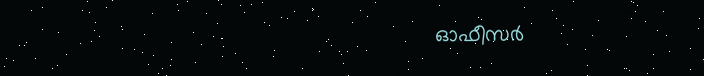ഓഫീസര്‍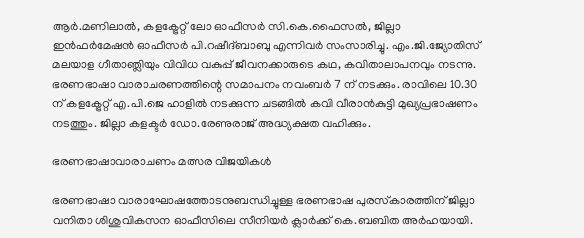ആര്‍.മണിലാല്‍, കളക്ട്രേറ്റ് ലോ ഓഫീസര്‍ സി.കെ.ഫൈസല്‍, ജില്ലാ ഇന്‍ഫര്‍മേഷന്‍ ഓഫീസര്‍ പി.റഷീദ്ബാബു എന്നിവര്‍ സംസാരിച്ചു. എം.ജി.ജ്യോതിസ് മലയാള ഗീതാഞ്ലിയും വിവിധ വകുപ്പ് ജീവനക്കാരുടെ കഥ, കവിതാലാപനവും നടന്നു. ഭരണഭാഷാ വാരാചരണത്തിന്റെ സമാപനം നവംബര്‍ 7 ന് നടക്കും. രാവിലെ 10.30 ന് കളക്ട്രേറ്റ് എ.പി.ജെ ഹാളില്‍ നടക്കുന്ന ചടങ്ങില്‍ കവി വീരാന്‍കുട്ടി മുഖ്യപ്രഭാഷണം നടത്തും. ജില്ലാ കളക്ടര്‍ ഡോ.രേണുരാജ് അദ്ധ്യക്ഷത വഹിക്കും.

ഭരണഭാഷാവാരാചണം മത്സര വിജയികൾ

ഭരണഭാഷാ വാരാഘോഷത്തോടനുബന്ധിച്ചുള്ള ഭരണഭാഷ പുരസ്‌കാരത്തിന് ജില്ലാ വനിതാ ശിശുവികസന ഓഫീസിലെ സീനിയര്‍ ക്ലാര്‍ക്ക് കെ.ബബിത അര്‍ഹയായി.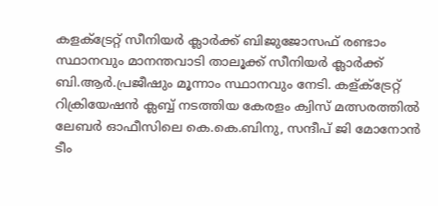കളക്ട്രേറ്റ് സീനിയര്‍ ക്ലാര്‍ക്ക് ബിജുജോസഫ് രണ്ടാം സ്ഥാനവും മാനന്തവാടി താലൂക്ക് സീനിയര്‍ ക്ലാര്‍ക്ക് ബി.ആര്‍.പ്രജീഷും മൂന്നാം സ്ഥാനവും നേടി. കള്ക്ട്രേറ്റ് റിക്രിയേഷന്‍ ക്ലബ്ബ് നടത്തിയ കേരളം ക്വിസ് മത്സരത്തില്‍ ലേബര്‍ ഓഫീസിലെ കെ.കെ.ബിനു, സന്ദീപ് ജി മോനോന്‍ ടീം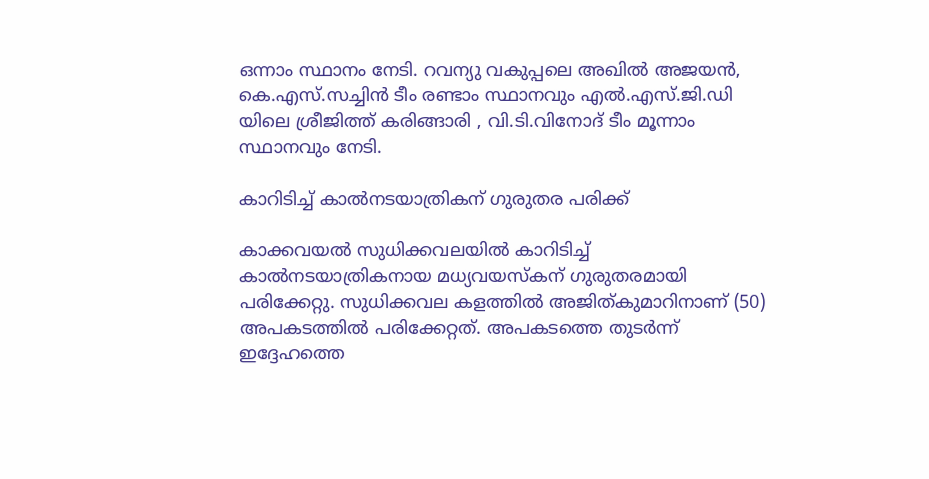ഒന്നാം സ്ഥാനം നേടി. റവന്യു വകുപ്പലെ അഖില്‍ അജയന്‍, കെ.എസ്.സച്ചിന്‍ ടീം രണ്ടാം സ്ഥാനവും എല്‍.എസ്.ജി.ഡി യിലെ ശ്രീജിത്ത് കരിങ്ങാരി , വി.ടി.വിനോദ് ടീം മൂന്നാം സ്ഥാനവും നേടി.

കാറിടിച്ച് കാൽനടയാത്രികന് ഗുരുതര പരിക്ക്

കാക്കവയൽ സുധിക്കവലയിൽ കാറിടിച്ച് കാൽനടയാത്രികനായ മധ്യവയസ്കന് ഗുരുതരമായി പരിക്കേറ്റു. സുധിക്കവല കളത്തിൽ അജിത്കുമാറിനാണ് (50) അപകടത്തിൽ പരിക്കേറ്റത്. അപകടത്തെ തുടർന്ന് ഇദ്ദേഹത്തെ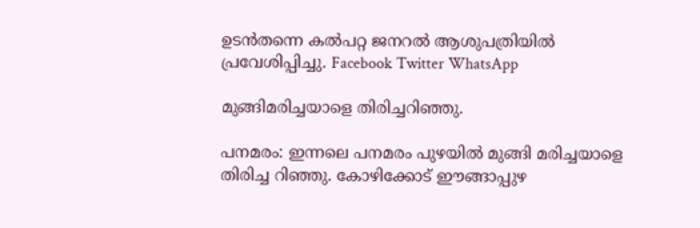ഉടൻതന്നെ കൽപറ്റ ജനറൽ ആശുപത്രിയിൽ പ്രവേശിപ്പിച്ചു. Facebook Twitter WhatsApp

മുങ്ങിമരിച്ചയാളെ തിരിച്ചറിഞ്ഞു.

പനമരം: ഇന്നലെ പനമരം പുഴയിൽ മുങ്ങി മരിച്ചയാളെ തിരിച്ച റിഞ്ഞു. കോഴിക്കോട് ഈങ്ങാപ്പുഴ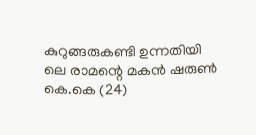കുറുങ്ങരുകണ്ടി ഉന്നതിയി ലെ രാമന്റെ മകൻ ഷരുൺ കെ.കെ (24)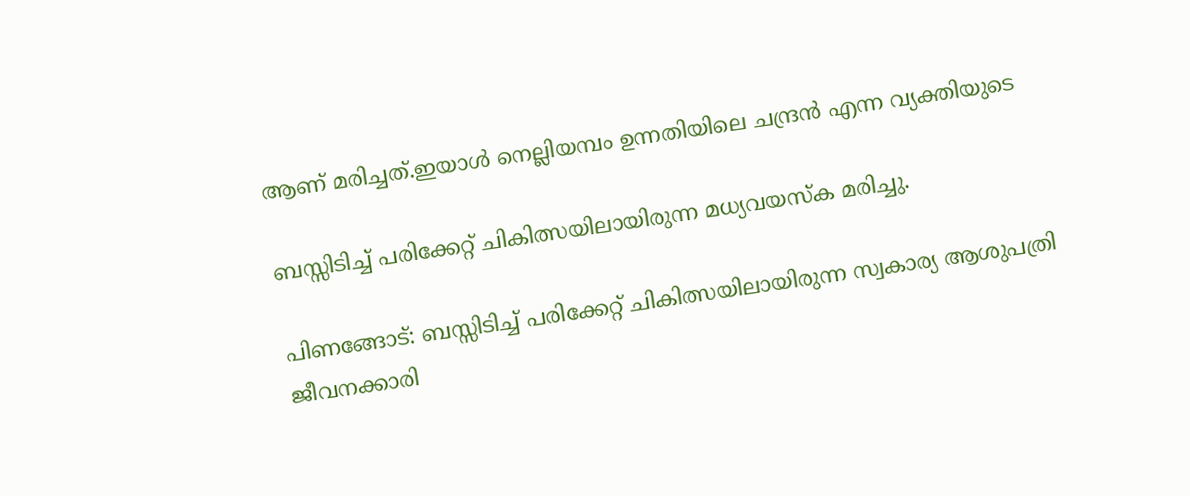ആണ് മരിച്ചത്.ഇയാൾ നെല്ലിയമ്പം ഉന്നതിയിലെ ചന്ദ്രൻ എന്ന വ്യക്തിയുടെ

ബസ്സിടിച്ച് പരിക്കേറ്റ് ചികിത്സയിലായിരുന്ന മധ്യവയസ്ക‌ മരിച്ചു.

പിണങ്ങോട്: ബസ്സിടിച്ച് പരിക്കേറ്റ് ചികിത്സയിലായിരുന്ന സ്വകാര്യ ആശുപത്രി ജീവനക്കാരി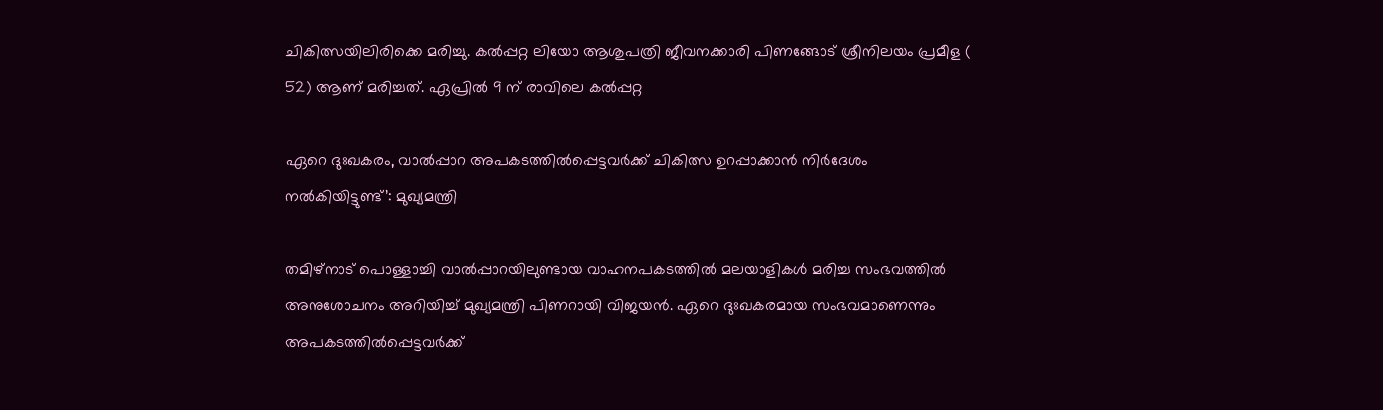ചികിത്സയിലിരിക്കെ മരിച്ചു. കൽപ്പറ്റ ലിയോ ആശുപത്രി ജീവനക്കാരി പിണങ്ങോട് ശ്രീനിലയം പ്രമീള ( 52) ആണ് മരിച്ചത്. ഏപ്രിൽ 9 ന് രാവിലെ കൽപ്പറ്റ

ഏറെ ദുഃഖകരം, വാൽപ്പാറ അപകടത്തിൽപ്പെട്ടവര്‍ക്ക് ചികിത്സ ഉറപ്പാക്കാൻ നിർദേശം നല്‍കിയിട്ടുണ്ട്’: മുഖ്യമന്ത്രി

തമിഴ്‌നാട് പൊള്ളാച്ചി വാല്‍പ്പാറയിലുണ്ടായ വാഹനപകടത്തില്‍ മലയാളികള്‍ മരിച്ച സംഭവത്തില്‍ അനുശോചനം അറിയിച്ച് മുഖ്യമന്ത്രി പിണറായി വിജയന്‍. ഏറെ ദുഃഖകരമായ സംഭവമാണെന്നും അപകടത്തില്‍പ്പെട്ടവര്‍ക്ക്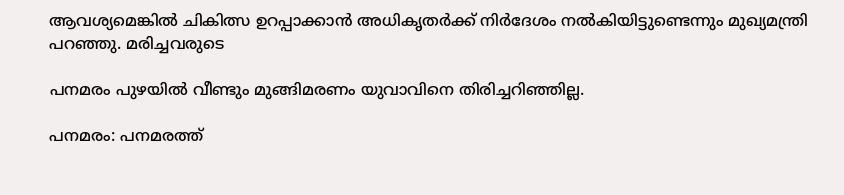ആവശ്യമെങ്കില്‍ ചികിത്സ ഉറപ്പാക്കാന്‍ അധികൃതര്‍ക്ക് നിര്‍ദേശം നല്‍കിയിട്ടുണ്ടെന്നും മുഖ്യമന്ത്രി പറഞ്ഞു. മരിച്ചവരുടെ

പനമരം പുഴയിൽ വീണ്ടും മുങ്ങിമരണം യുവാവിനെ തിരിച്ചറിഞ്ഞില്ല.

പനമരം: പനമരത്ത്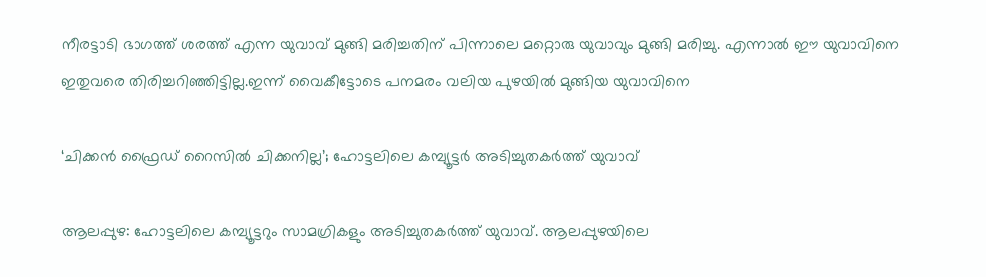നീരട്ടാടി ഭാഗത്ത് ശരത്ത് എന്ന യുവാവ് മുങ്ങി മരിച്ചതിന് പിന്നാലെ മറ്റൊരു യുവാവും മുങ്ങി മരിച്ചു. എന്നാൽ ഈ യുവാവിനെ ഇതുവരെ തിരിച്ചറിഞ്ഞിട്ടില്ല.ഇന്ന് വൈകീട്ടോടെ പനമരം വലിയ പുഴയിൽ മുങ്ങിയ യുവാവിനെ

‘ചിക്കൻ ഫ്രൈഡ് റൈസിൽ ചിക്കനില്ല’; ഹോട്ടലിലെ കമ്പ്യൂട്ടർ അടിച്ചുതകർത്ത് യുവാവ്

ആലപ്പുഴ: ഹോട്ടലിലെ കമ്പ്യൂട്ടറും സാമഗ്രികളും അടിച്ചുതകര്‍ത്ത് യുവാവ്. ആലപ്പുഴയിലെ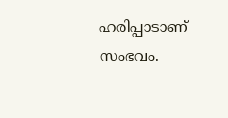ഹരിപ്പാടാണ് സംഭവം.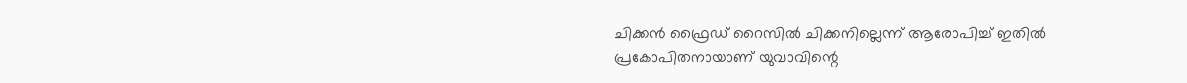ചിക്കന്‍ ഫ്രൈഡ് റൈസില്‍ ചിക്കനില്ലെന്ന് ആരോപിച്ച് ഇതിൽ പ്രകോപിതനായാണ് യുവാവിന്റെ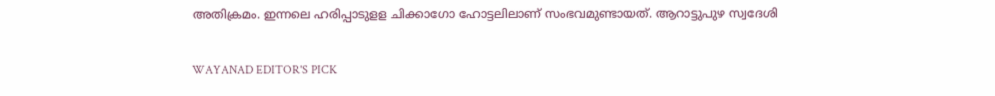അതിക്രമം. ഇന്നലെ ഹരിപ്പാടുളള ചിക്കാഗോ ഹോട്ടലിലാണ് സംഭവമുണ്ടായത്. ആറാട്ടുപുഴ സ്വദേശി

WAYANAD EDITOR'S PICK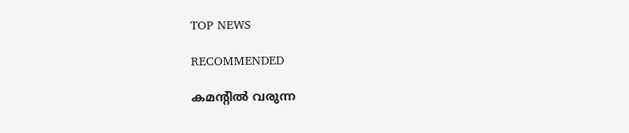TOP NEWS

RECOMMENDED

കമന്റിൽ വരുന്ന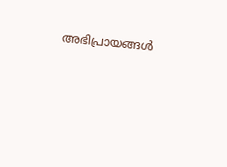അഭിപ്രായങ്ങൾ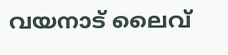വയനാട് ലൈവ്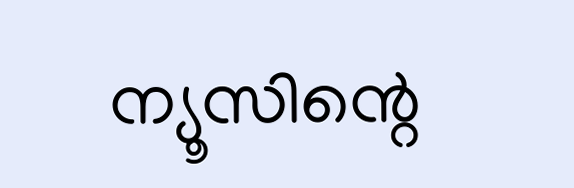ന്യൂസിന്റെ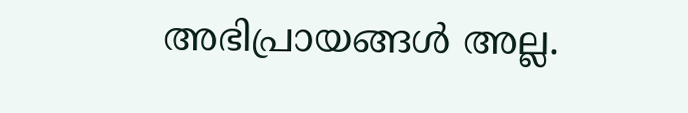അഭിപ്രായങ്ങൾ അല്ല.